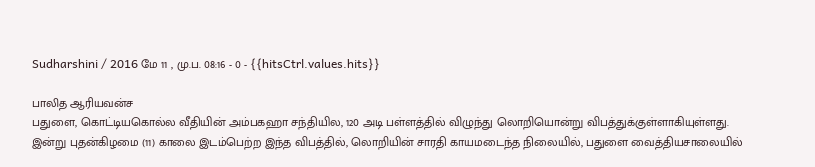Sudharshini / 2016 மே 11 , மு.ப. 08:16 - 0 - {{hitsCtrl.values.hits}}

பாலித ஆரியவன்ச
பதுளை, கொட்டியகொல்ல வீதியின் அம்பகஹா சந்தியில, 120 அடி பள்ளத்தில் விழுந்து லொறியொன்று விபத்துக்குள்ளாகியுள்ளது.
இன்று புதன்கிழமை (11) காலை இடம்பெற்ற இந்த விபத்தில், லொறியின் சாரதி காயமடைந்த நிலையில், பதுளை வைத்தியசாலையில்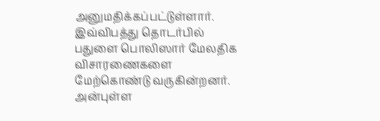அனுமதிக்கப்பட்டுள்ளார்.
இவ்விபத்து தொடர்பில் பதுளை பொலிஸார் மேலதிக விசாரணைகளை மேற்கொண்டு வருகின்றனர்.
அன்புள்ள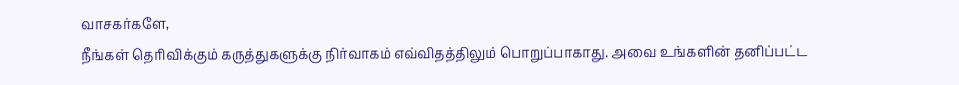வாசகர்களே,
நீங்கள் தெரிவிக்கும் கருத்துகளுக்கு நிர்வாகம் எவ்விதத்திலும் பொறுப்பாகாது. அவை உங்களின் தனிப்பட்ட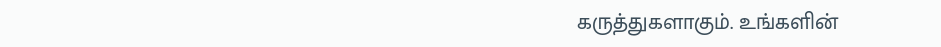கருத்துகளாகும். உங்களின்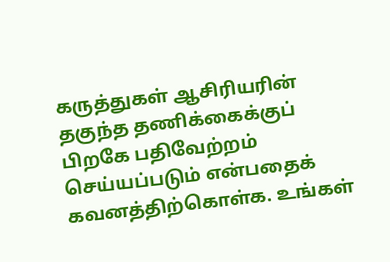கருத்துகள் ஆசிரியரின் தகுந்த தணிக்கைக்குப் பிறகே பதிவேற்றம் செய்யப்படும் என்பதைக் கவனத்திற்கொள்க. உங்கள்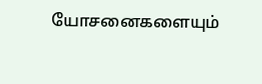யோசனைகளையும்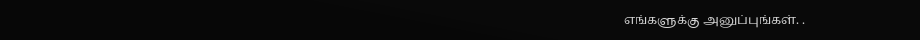எங்களுக்கு அனுப்புங்கள். .